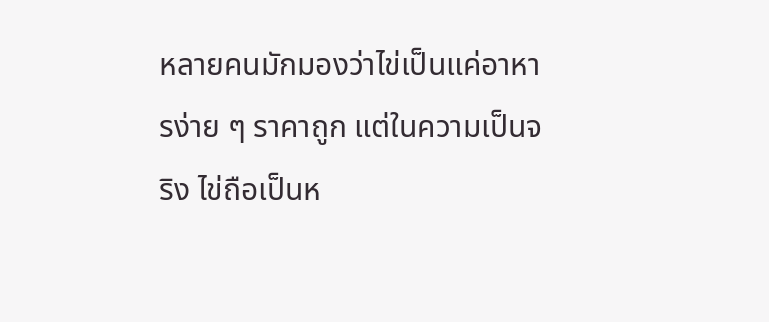หลายคนมักมองว่าไข่เป็นแค่อาหารง่าย ๆ ราคาถูก แต่ในความเป็นจริง ไข่ถือเป็นห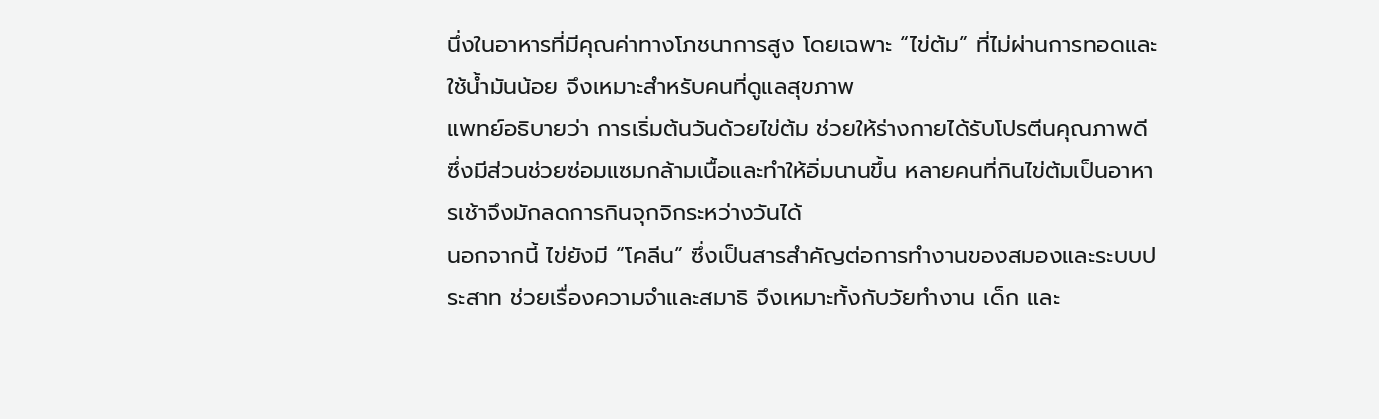นึ่งในอาหารที่มีคุณค่าทางโภชนาการสูง โดยเฉพาะ “ไข่ต้ม” ที่ไม่ผ่านการทอดและใช้น้ำมันน้อย จึงเหมาะสำหรับคนที่ดูแลสุขภาพ
แพทย์อธิบายว่า การเริ่มต้นวันด้วยไข่ต้ม ช่วยให้ร่างกายได้รับโปรตีนคุณภาพดี ซึ่งมีส่วนช่วยซ่อมแซมกล้ามเนื้อและทำให้อิ่มนานขึ้น หลายคนที่กินไข่ต้มเป็นอาหารเช้าจึงมักลดการกินจุกจิกระหว่างวันได้
นอกจากนี้ ไข่ยังมี “โคลีน” ซึ่งเป็นสารสำคัญต่อการทำงานของสมองและระบบประสาท ช่วยเรื่องความจำและสมาธิ จึงเหมาะทั้งกับวัยทำงาน เด็ก และ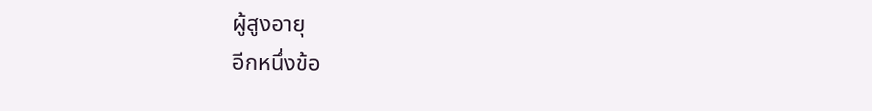ผู้สูงอายุ
อีกหนึ่งข้อ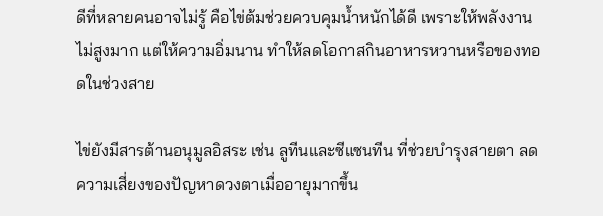ดีที่หลายคนอาจไม่รู้ คือไข่ต้มช่วยควบคุมน้ำหนักได้ดี เพราะให้พลังงานไม่สูงมาก แต่ให้ความอิ่มนาน ทำให้ลดโอกาสกินอาหารหวานหรือของทอดในช่วงสาย

ไข่ยังมีสารต้านอนุมูลอิสระ เช่น ลูทีนและซีแซนทีน ที่ช่วยบำรุงสายตา ลดความเสี่ยงของปัญหาดวงตาเมื่ออายุมากขึ้น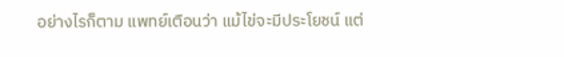อย่างไรก็ตาม แพทย์เตือนว่า แม้ไข่จะมีประโยชน์ แต่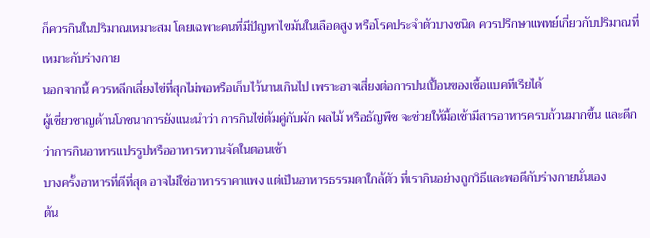ก็ควรกินในปริมาณเหมาะสม โดยเฉพาะคนที่มีปัญหาไขมันในเลือดสูง หรือโรคประจำตัวบางชนิด ควรปรึกษาแพทย์เกี่ยวกับปริมาณที่เหมาะกับร่างกาย
นอกจากนี้ ควรหลีกเลี่ยงไข่ที่สุกไม่พอหรือเก็บไว้นานเกินไป เพราะอาจเสี่ยงต่อการปนเปื้อนของเชื้อแบคทีเรียได้
ผู้เชี่ยวชาญด้านโภชนาการยังแนะนำว่า การกินไข่ต้มคู่กับผัก ผลไม้ หรือธัญพืช จะช่วยให้มื้อเช้ามีสารอาหารครบถ้วนมากขึ้น และดีกว่าการกินอาหารแปรรูปหรืออาหารหวานจัดในตอนเช้า
บางครั้งอาหารที่ดีที่สุด อาจไม่ใช่อาหารราคาแพง แต่เป็นอาหารธรรมดาใกล้ตัว ที่เรากินอย่างถูกวิธีและพอดีกับร่างกายนั่นเอง
ต้น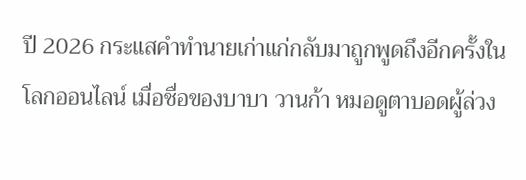ปี 2026 กระแสคำทำนายเก่าแก่กลับมาถูกพูดถึงอีกครั้งในโลกออนไลน์ เมื่อชื่อของบาบา วานก้า หมอดูตาบอดผู้ล่วง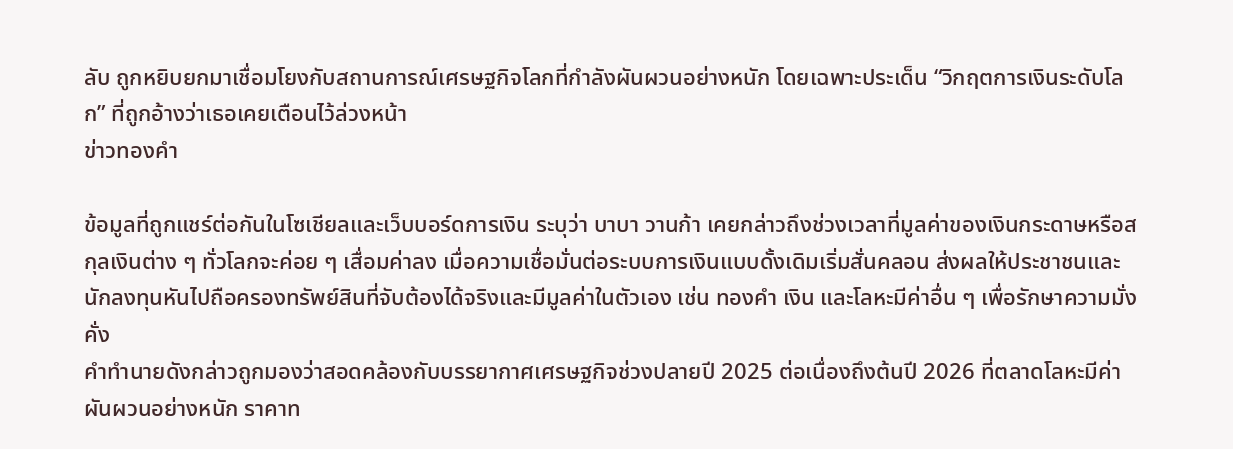ลับ ถูกหยิบยกมาเชื่อมโยงกับสถานการณ์เศรษฐกิจโลกที่กำลังผันผวนอย่างหนัก โดยเฉพาะประเด็น “วิกฤตการเงินระดับโลก” ที่ถูกอ้างว่าเธอเคยเตือนไว้ล่วงหน้า
ข่าวทองคำ

ข้อมูลที่ถูกแชร์ต่อกันในโซเชียลและเว็บบอร์ดการเงิน ระบุว่า บาบา วานก้า เคยกล่าวถึงช่วงเวลาที่มูลค่าของเงินกระดาษหรือสกุลเงินต่าง ๆ ทั่วโลกจะค่อย ๆ เสื่อมค่าลง เมื่อความเชื่อมั่นต่อระบบการเงินแบบดั้งเดิมเริ่มสั่นคลอน ส่งผลให้ประชาชนและนักลงทุนหันไปถือครองทรัพย์สินที่จับต้องได้จริงและมีมูลค่าในตัวเอง เช่น ทองคำ เงิน และโลหะมีค่าอื่น ๆ เพื่อรักษาความมั่งคั่ง
คำทำนายดังกล่าวถูกมองว่าสอดคล้องกับบรรยากาศเศรษฐกิจช่วงปลายปี 2025 ต่อเนื่องถึงต้นปี 2026 ที่ตลาดโลหะมีค่าผันผวนอย่างหนัก ราคาท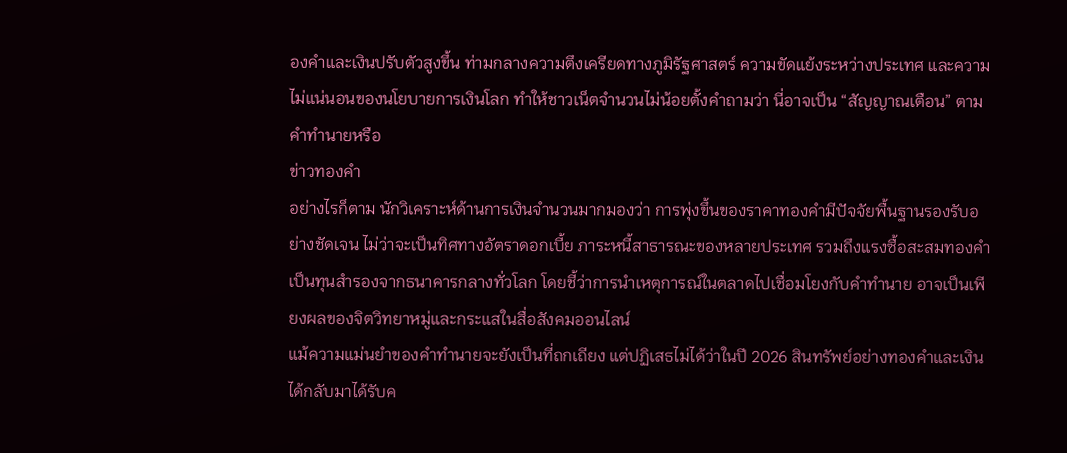องคำและเงินปรับตัวสูงขึ้น ท่ามกลางความตึงเครียดทางภูมิรัฐศาสตร์ ความขัดแย้งระหว่างประเทศ และความไม่แน่นอนของนโยบายการเงินโลก ทำให้ชาวเน็ตจำนวนไม่น้อยตั้งคำถามว่า นี่อาจเป็น “สัญญาณเตือน” ตามคำทำนายหรือ
ข่าวทองคำ
อย่างไรก็ตาม นักวิเคราะห์ด้านการเงินจำนวนมากมองว่า การพุ่งขึ้นของราคาทองคำมีปัจจัยพื้นฐานรองรับอย่างชัดเจน ไม่ว่าจะเป็นทิศทางอัตราดอกเบี้ย ภาระหนี้สาธารณะของหลายประเทศ รวมถึงแรงซื้อสะสมทองคำเป็นทุนสำรองจากธนาคารกลางทั่วโลก โดยชี้ว่าการนำเหตุการณ์ในตลาดไปเชื่อมโยงกับคำทำนาย อาจเป็นเพียงผลของจิตวิทยาหมู่และกระแสในสื่อสังคมออนไลน์
แม้ความแม่นยำของคำทำนายจะยังเป็นที่ถกเถียง แต่ปฏิเสธไม่ได้ว่าในปี 2026 สินทรัพย์อย่างทองคำและเงินได้กลับมาได้รับค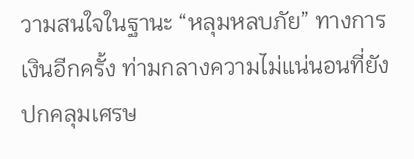วามสนใจในฐานะ “หลุมหลบภัย” ทางการเงินอีกครั้ง ท่ามกลางความไม่แน่นอนที่ยังปกคลุมเศรษ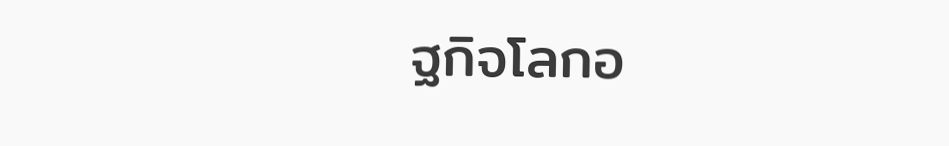ฐกิจโลกอ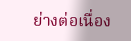ย่างต่อเนื่อง